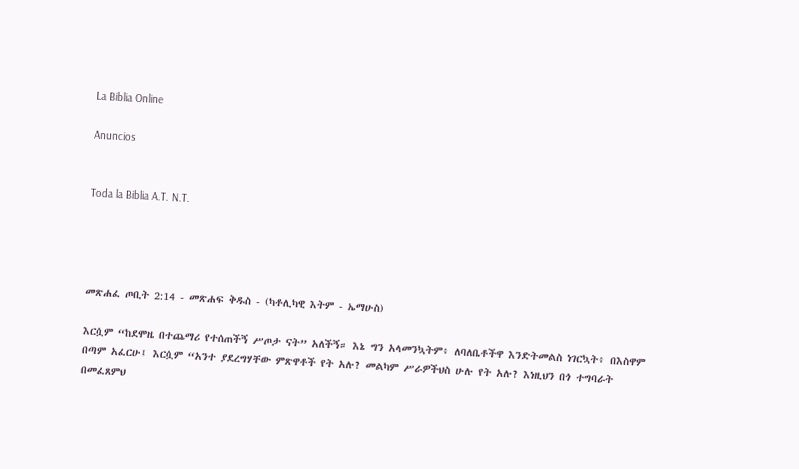La Biblia Online

Anuncios


Toda la Biblia A.T. N.T.




መጽሐፈ ጦቢት 2:14 - መጽሐፍ ቅዱስ - (ካቶሊካዊ እትም - ኤማሁስ)

እርሷም “ከደሞዜ በተጨማሪ የተሰጠችኝ ሥጦታ ናት” አለችኝ። እኔ ግን አላመንኳትም፥ ለባለቤቶችዋ እንድትመልስ ነገርኳት፥ በእስዋም በጣም አፈርሁ፤ እርሷም “አንተ ያደረግሃቸው ምጽዋቶች የት አሉ? መልካም ሥራዎችህስ ሁሉ የት አሉ? እነዚህን በጎ ተግባራት በመፈጸምህ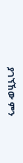ያገኘኸው ምን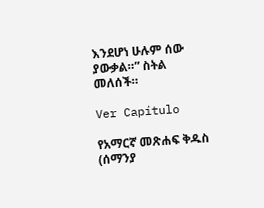እንደሆነ ሁሉም ሰው ያውቃል።” ስትል መለሰች።

Ver Capítulo

የአማርኛ መጽሐፍ ቅዱስ (ሰማንያ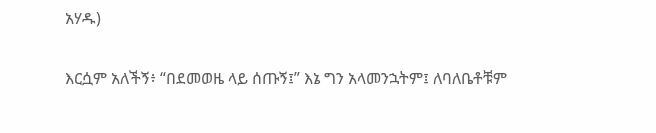አሃዱ)

እርሷም አለችኝ፥ “በደመወዜ ላይ ሰጡኝ፤” እኔ ግን አላመንኋትም፤ ለባለቤቶቹም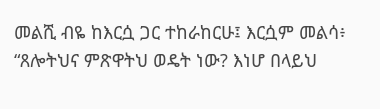መልሺ ብዬ ከእርሷ ጋር ተከራከርሁ፤ እርሷም መልሳ፥ “ጸሎትህና ምጽዋትህ ወዴት ነው? እነሆ በላይህ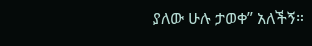ያለው ሁሉ ታወቀ” አለችኝ።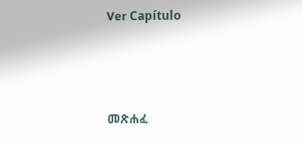Ver Capítulo



መጽሐፈ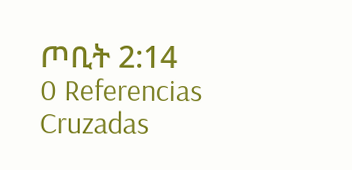ጦቢት 2:14
0 Referencias Cruzadas